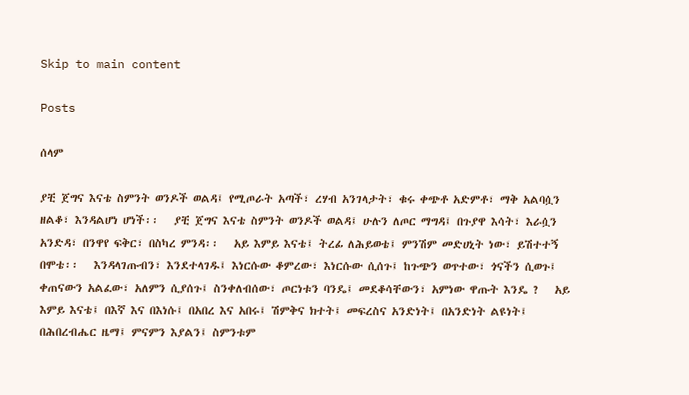Skip to main content

Posts

ሰላም

ያቺ ጀግና እናቴ ስምንት ወንዶች ወልዳ፤ የሚጦራት አጣች፣ ረሃብ አንገላታት፣ ቁሩ ቀጭቶ አድምቶ፣ ማቅ አልባሷን ዘልቆ፣ እንዳልሆነ ሆነች፡፡   ያቺ ጀግና እናቴ ስምንት ወንዶች ወልዳ፤ ሁሉን ለጦር ማግዳ፤ በጉያዋ እሳት፣ እራሷን አንድዳ፣ በንዋየ ፍቅር፣ በስካረ ምንዳ፡፡   አይ እምይ እናቴ፤ ትረፊ ለሕይወቴ፤ ምንሽም መድሀኒት ነው፣ ይሽተተኝ በሞቴ፡፡   እንዳላገጡብን፣ እንደተላገዱ፤ እነርሱው ቆምረው፣ እነርሱው ሲሰጉ፤ ከጉጭን ወጥተው፣ ጎናችን ሲወጉ፤ ቀጠናውን አልፈው፣ አለምን ሲያሰጉ፤ ስንቀለብሰው፣ ጦርነቱን ባንዴ፤ መደቆሳቸውን፣ አምነው ዋጡት እንዴ ?   አይ እምይ እናቴ፤ በእኛ እና በእነሱ፤ በአበረ እና አበሩ፤ ሽምቅና ክተት፤ መፍረስና አንድነት፤ በአንድነት ልዩነት፤ በሕበረብሔር ዜማ፤ ምናምን እያልን፤ ስምንቱም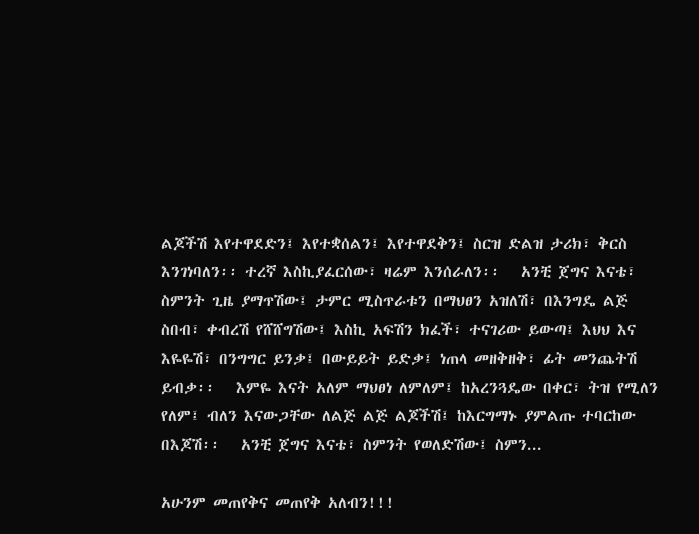ልጆችሽ እየተዋደድን፤ እየተቋሰልን፤ እየተዋደቅን፤ ስርዝ ድልዝ ታሪክ፣ ቅርስ እንገነባለን፡፡ ተረኛ እስኪያፈርሰው፣ ዛሬም እንሰራለን፡፡   አንቺ ጀግና እናቴ፣ ስምንት ጊዜ ያማጥሽው፤ ታምር ሚስጥራቱን በማህፀን አዝለሽ፣ በእንግዴ ልጅ ስበብ፣ ቀብረሽ የሸሸግሽው፤ እስኪ አፍሽን ክፈች፣ ተናገሪው ይውጣ፤ እህህ እና እዬዬሽ፣ በንግግር ይንቃ፤ በውይይት ይድቃ፤ ነጠላ መዘቅዘቅ፣ ፊት መንጨትሽ ይብቃ፡፡   እምዬ እናት አለም ማህፀነ ለምለም፤ ከአረንጓዴው በቀር፣ ትዝ የሚለን የለም፤ ብለን እናውጋቸው ለልጅ ልጅ ልጆችሽ፤ ከእርግማኑ ያምልጡ ተባርከው በእጆሽ፡፡   አንቺ ጀግና እናቴ፣ ስምንት የወለድሽው፤ ስምን...

አሁንም መጠየቅና መጠየቅ አለብን!!!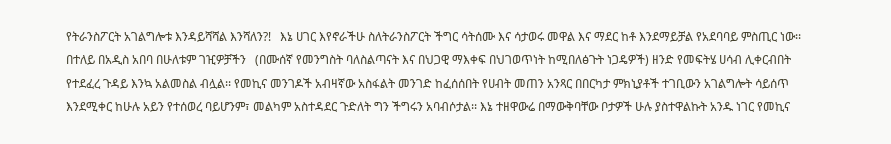የትራንስፖርት አገልግሎቱ እንዳይሻሻል እንሻለን?!   እኔ ሀገር እየኖራችሁ ስለትራንስፖርት ችግር ሳትሰሙ እና ሳታወሩ መዋል እና ማደር ከቶ እንደማይቻል የአደባባይ ምስጢር ነው፡፡ በተለይ በአዲስ አበባ በሁለቱም ገዢዎቻችን   (በሙሰኛ የመንግስት ባለስልጣናት እና በህጋዊ ማእቀፍ በህገወጥነት ከሚበለፅጉት ነጋዴዎች) ዘንድ የመፍትሄ ሀሳብ ሊቀርብበት የተደፈረ ጉዳይ እንኳ አልመስል ብሏል፡፡ የመኪና መንገዶች አብዛኛው አስፋልት መንገድ ከፈሰሰበት የሀብት መጠን አንጻር በበርካታ ምክኒያቶች ተገቢውን አገልግሎት ሳይሰጥ እንደሚቀር ከሁሉ አይን የተሰወረ ባይሆንም፣ መልካም አስተዳደር ጉድለት ግን ችግሩን አባብሶታል፡፡ እኔ ተዘዋውሬ በማውቅባቸው ቦታዎች ሁሉ ያስተዋልኩት አንዱ ነገር የመኪና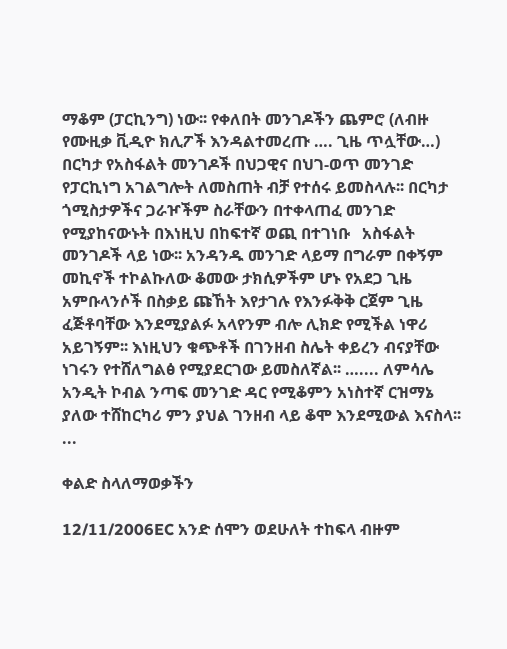ማቆም (ፓርኪንግ) ነው፡፡ የቀለበት መንገዶችን ጨምሮ (ለብዙ የሙዚቃ ቪዲዮ ክሊፖች እንዳልተመረጡ …. ጊዜ ጥሏቸው…) በርካታ የአስፋልት መንገዶች በህጋዊና በህገ-ወጥ መንገድ የፓርኪነግ አገልግሎት ለመስጠት ብቻ የተሰሩ ይመስላሉ፡፡ በርካታ ጎሚስታዎችና ጋራዦችም ስራቸውን በተቀላጠፈ መንገድ የሚያከናውኑት በእነዚህ በከፍተኛ ወጪ በተገነቡ   አስፋልት መንገዶች ላይ ነው፡፡ አንዳንዱ መንገድ ላይማ በግራም በቀኝም መኪኖች ተኮልኩለው ቆመው ታክሲዎችም ሆኑ የአደጋ ጊዜ አምቡላንሶች በስቃይ ጩኸት እየታገሉ የእንፉቅቅ ርጀም ጊዜ ፈጅቶባቸው እንደሚያልፉ አላየንም ብሎ ሊክድ የሚችል ነዋሪ አይገኝም፡፡ እነዚህን ቁጭቶች በገንዘብ ስሌት ቀይረን ብናያቸው ነገሩን የተሸለግልፅ የሚያደርገው ይመስለኛል፡፡ ….... ለምሳሌ አንዲት ኮብል ንጣፍ መንገድ ዳር የሚቆምን አነስተኛ ርዝማኔ ያለው ተሸከርካሪ ምን ያህል ገንዘብ ላይ ቆሞ እንደሚውል እናስላ፡፡ ...

ቀልድ ስላለማወቃችን

12/11/2006EC አንድ ሰሞን ወደሁለት ተከፍላ ብዙም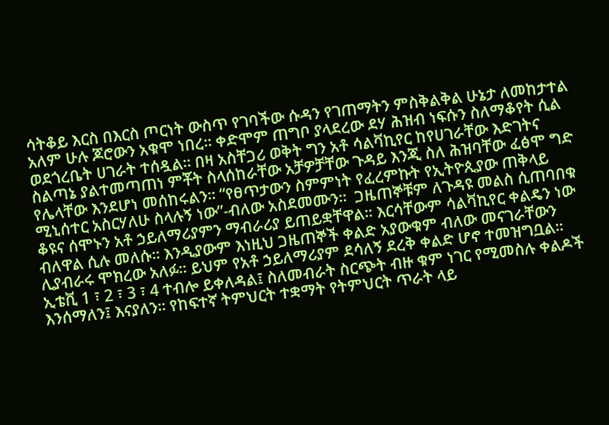ሳትቆይ እርስ በእርስ ጦርነት ውስጥ የገባችው ሱዳን የገጠማትን ምስቅልቅል ሁኔታ ለመከታተል አለም ሁሉ ጆሮውን አቁሞ ነበረ፡፡ ቀድሞም ጠግቦ ያላደረው ደሃ ሕዝብ ነፍሱን ስለማቆየት ሲል ወደጎረቤት ሀገራት ተሰዷል፡፡ በዛ አስቸጋሪ ወቅት ግን አቶ ሳልቫኪየር ከየሀገራቸው እድገትና ስልጣኔ ያልተመጣጠነ ምቾት ስላሰከራቸው አቻዎቻቸው ጉዳይ እንጂ ስለ ሕዝባቸው ፈፅሞ ግድ የሌላቸው እንደሆነ መሰከሩልን፡፡ “የፀጥታውን ስምምነት የፈረምኩት የኢትዮጲያው ጠቅላይ ሚኒሰተር አስርሃለሁ ስላሉኝ ነው”-ብለው አስደመሙን፡፡  ጋዜጠኞቹም ለጉዳዩ መልስ ሲጠባበቁ ቆዩና ሰሞኑን አቶ ኃይለማሪያምን ማብራሪያ ይጠይቋቸዋል፡፡ እርሳቸውም ሳልቫኪየር ቀልዴን ነው ብለዋል ሲሉ መለሱ፡፡ እንዲያውም እነዚህ ጋዜጠኞች ቀልድ አያውቁም ብለው መናገራቸውን ሊያብራሩ ሞክረው አለፉ፡፡ ይህም የአቶ ኃይለማሪያም ደሳለኝ ደረቅ ቀልድ ሆኖ ተመዝግቧል፡፡ ኢቴቪ 1 ፣ 2 ፣ 3 ፣ 4 ተብሎ ይቀለዳል፤ ስለመብራት ስርጭት ብዙ ቁም ነገር የሚመስሉ ቀልዶች እንሰማለን፤ እናያለን፡፡ የከፍተኛ ትምህርት ተቋማት የትምህርት ጥራት ላይ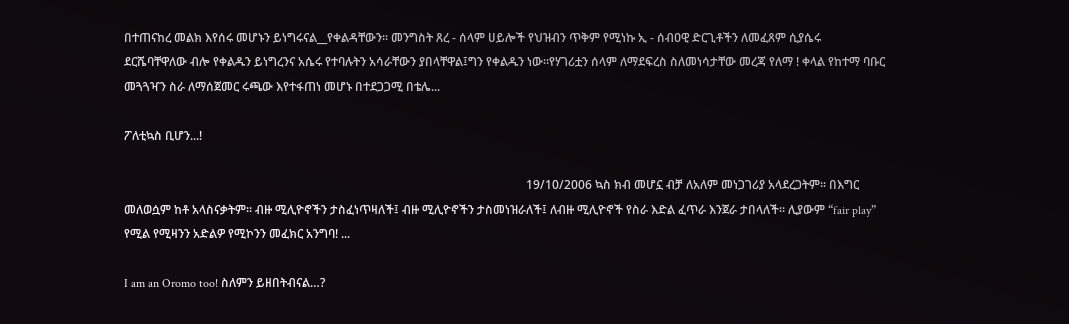በተጠናከረ መልክ እየሰሩ መሆኑን ይነግሩናል__የቀልዳቸውን፡፡ መንግስት ጸረ - ሰላም ሀይሎች የህዝብን ጥቅም የሚነኩ ኢ - ሰብዐዊ ድርጊቶችን ለመፈጸም ሲያሴሩ ደርሼባቸዋለው ብሎ የቀልዱን ይነግረንና አሴሩ የተባሉትን አሳራቸውን ያበላቸዋል፤ግን የቀልዱን ነው፡፡የሃገሪቷን ሰላም ለማደፍረስ ስለመነሳታቸው መረጃ የለማ ! ቀላል የከተማ ባቡር መጓጓዣን ስራ ለማሰጀመር ሩጫው እየተፋጠነ መሆኑ በተደጋጋሚ በቴሌ...

ፖለቲኳስ ቢሆን...!

                                                                                                                                      19/10/2006 ኳስ ክብ መሆኗ ብቻ ለአለም መነጋገሪያ አላደረጋትም፡፡ በእግር መለወሷም ከቶ አላስናቃትም፡፡ ብዙ ሚሊዮኖችን ታስፈነጥዛለች፤ ብዙ ሚሊዮኖችን ታስመነዝራለች፤ ለብዙ ሚሊዮኖች የስራ እድል ፈጥራ እንጀራ ታበላለች፡፡ ሊያውም “fair play” የሚል የሚዛንን አድልዎ የሚኮንን መፈክር አንግባ! ...

I am an Oromo too! ስለምን ይዘበትብናል…?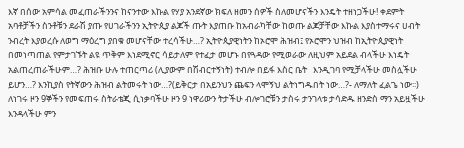እኛ በሰው አምሳል መፈጠራችንንና ከናንተው እኩል የሃያ አንደኛው ክፍለ ዘመን ሰዎች ስለመሆናችን እንዴት ተዘነጋችሁ! ቀደምት አባቶቻችን ስንቶቹን ደራሽ ያጡ የሀገራችንን ኢትዮጲያ ልጆች ጡት እያጠቡ ከአብራካቸው ከወጡ ልጆቻቸው እኩል እያስተማሩና ሀብት ንብረት እያወረሱ ለወግ ማዕረግ ያበቁ መሆናቸው ተረሳችሁ…? ኢትዮጲያዊነትን ከኦሮሞ ሕዝብ፤ የኦሮሞን ህዝብ ከኢትዮጲያዊነት በመነጣጠል የምታገኙት ልዩ ጥቅም እነደሚኖር ሳይታለም የተፈታ መሆኑ በየጓዳው የሚወራው ለዚህም አይደል ብላችሁ እነዴት አልጠረጠራችሁም…? ሕዝቡ ሁሉ ተጠርጣሪ (ሊያውም በሽብርተኝነት) ተብሎ በይፋ እስር ቤት   እንዲገባ የሚቻላችሁ መስሏችሁ ይሆን…? እንኪያስ የትኛውን ሕዝብ ልትመሩት ነው…?(ይቅርታ በአይንህን ጨፍን ላሞኝህ ልትነግዱበት ነው…?- ለማለት ፈልጌ ነው፡፡) ለነገሩ ዞን 9ኞችን የመፍጠሩ ስትራቴጂ ሲነቃባችሁ ዞን 9 ነዋሪውን ትታችሁ ብሎገሮቹን ታስሩ ታንገላቱ ታሳድዱ ዘንድስ ማን አይዟችሁ እንዳላችሁ ምን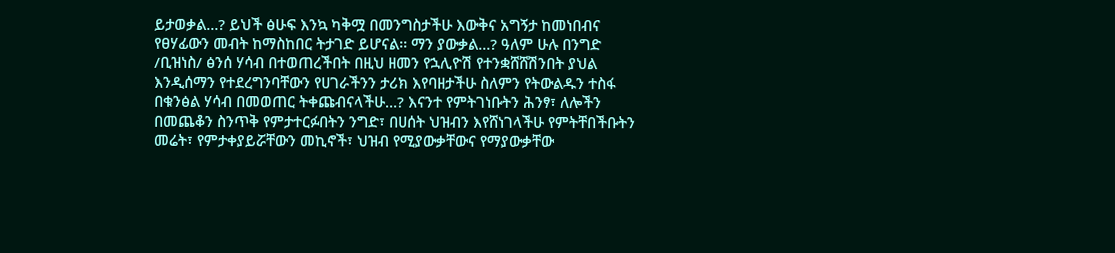ይታወቃል…? ይህች ፅሁፍ እንኳ ካቅሟ በመንግስታችሁ እውቅና አግኝታ ከመነበብና የፀሃፊውን መብት ከማስከበር ትታገድ ይሆናል፡፡ ማን ያውቃል…? ዓለም ሁሉ በንግድ /ቢዝነስ/ ፅንሰ ሃሳብ በተወጠረችበት በዚህ ዘመን የኋሊዮሽ የተንቋሸሸሽንበት ያህል እንዲሰማን የተደረግንባቸውን የሀገራችንን ታሪክ እየባዘታችሁ ስለምን የትውልዱን ተስፋ በቁንፅል ሃሳብ በመወጠር ትቀጩብናላችሁ…? እናንተ የምትገነቡትን ሕንፃ፣ ለሎችን በመጨቆን ስንጥቅ የምታተርፉበትን ንግድ፣ በሀሰት ህዝብን እየሸነገላችሁ የምትቸበችቡትን መሬት፣ የምታቀያይሯቸውን መኪኖች፣ ህዝብ የሚያውቃቸውና የማያውቃቸው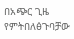በአጭር ጊዜ የምትበለፅጉባቻው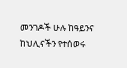መንገዶች ሁሉ ከዓይንና ከህሊናችን የተሰወሩ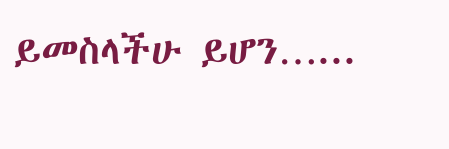ይመስላችሁ ይሆን…...